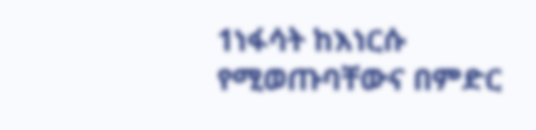1ነፋሳት ከእነርሱ የሚወጡባቸውና በምድር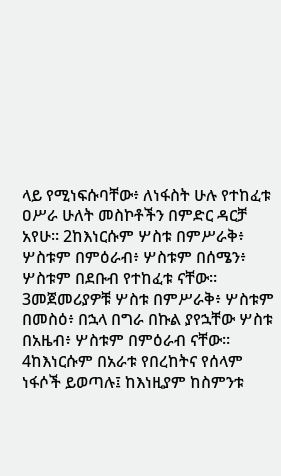ላይ የሚነፍሱባቸው፥ ለነፋስት ሁሉ የተከፈቱ ዐሥራ ሁለት መስኮቶችን በምድር ዳርቻ አየሁ። 2ከእነርሱም ሦስቱ በምሥራቅ፥ ሦስቱም በምዕራብ፥ ሦስቱም በሰሜን፥ ሦስቱም በደቡብ የተከፈቱ ናቸው። 3መጀመሪያዎቹ ሦስቱ በምሥራቅ፥ ሦስቱም በመስዕ፥ በኋላ በግራ በኩል ያየኋቸው ሦስቱ በአዜብ፥ ሦስቱም በምዕራብ ናቸው። 4ከእነርሱም በአራቱ የበረከትና የሰላም ነፋሶች ይወጣሉ፤ ከእነዚያም ከስምንቱ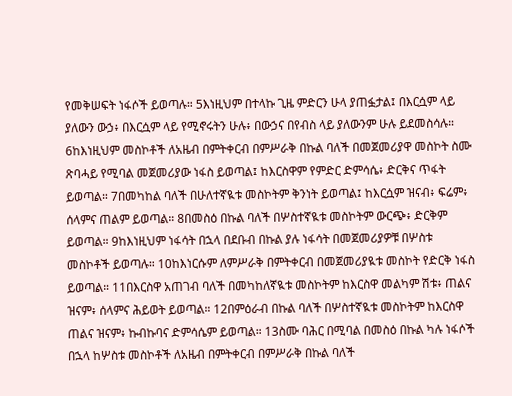የመቅሠፍት ነፋሶች ይወጣሉ። 5እነዚህም በተላኩ ጊዜ ምድርን ሁላ ያጠፏታል፤ በእርሷም ላይ ያለውን ውኃ፥ በእርሷም ላይ የሚኖሩትን ሁሉ፥ በውኃና በየብስ ላይ ያለውንም ሁሉ ይደመስሳሉ። 6ከእነዚህም መስኮቶች ለአዜብ በምትቀርብ በምሥራቅ በኩል ባለች በመጀመሪያዋ መስኮት ስሙ ጽባሓይ የሚባል መጀመሪያው ነፋስ ይወጣል፤ ከእርስዋም የምድር ድምሳሴ፥ ድርቅና ጥፋት ይወጣል። 7በመካከል ባለች በሁለተኛዪቱ መስኮትም ቅንነት ይወጣል፤ ከእርሷም ዝናብ፥ ፍሬም፥ ሰላምና ጠልም ይወጣል። 8በመስዕ በኩል ባለች በሦስተኛዪቱ መስኮትም ውርጭ፥ ድርቅም ይወጣል። 9ከእነዚህም ነፋሳት በኋላ በደቡብ በኩል ያሉ ነፋሳት በመጀመሪያዎቹ በሦስቱ መስኮቶች ይወጣሉ። 10ከእነርሱም ለምሥራቅ በምትቀርብ በመጀመሪያዪቱ መስኮት የድርቅ ነፋስ ይወጣል። 11በእርስዋ አጠገብ ባለች በመካከለኛዪቱ መስኮትም ከእርስዋ መልካም ሽቱ፥ ጠልና ዝናም፥ ሰላምና ሕይወት ይወጣል። 12በምዕራብ በኩል ባለች በሦስተኛዪቱ መስኮትም ከእርስዋ ጠልና ዝናም፥ ኩብኩባና ድምሳሴም ይወጣል። 13ስሙ ባሕር በሚባል በመስዕ በኩል ካሉ ነፋሶች በኋላ ከሦስቱ መስኮቶች ለአዜብ በምትቀርብ በምሥራቅ በኩል ባለች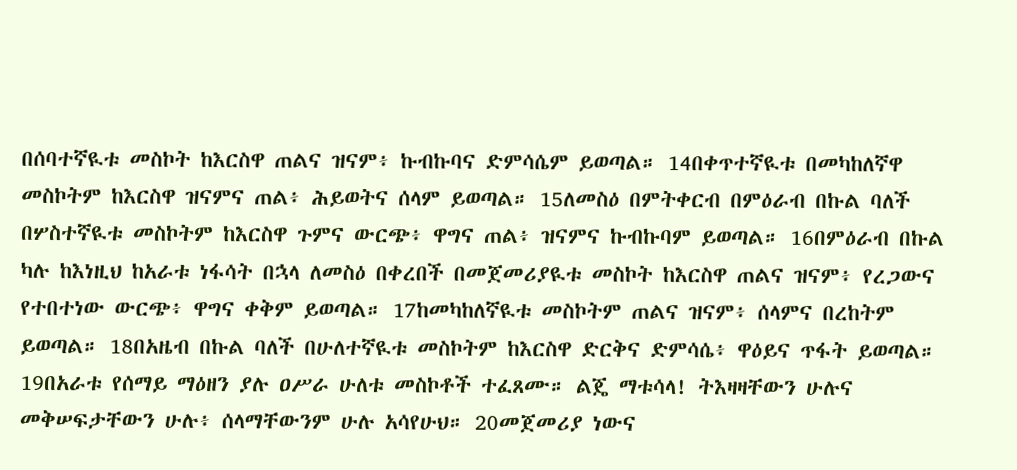በሰባተኛዪቱ መስኮት ከእርስዋ ጠልና ዝናም፥ ኩብኩባና ድምሳሴም ይወጣል። 14በቀጥተኛዪቱ በመካከለኛዋ መስኮትም ከእርስዋ ዝናምና ጠል፥ ሕይወትና ሰላም ይወጣል። 15ለመስዕ በምትቀርብ በምዕራብ በኩል ባለች በሦስተኛዪቱ መስኮትም ከእርስዋ ጉምና ውርጭ፥ ዋግና ጠል፥ ዝናምና ኩብኩባም ይወጣል። 16በምዕራብ በኩል ካሉ ከእነዚህ ከአራቱ ነፋሳት በኋላ ለመስዕ በቀረበች በመጀመሪያዪቱ መስኮት ከእርስዋ ጠልና ዝናም፥ የረጋውና የተበተነው ውርጭ፥ ዋግና ቀቅም ይወጣል። 17ከመካከለኛዪቱ መስኮትም ጠልና ዝናም፥ ሰላምና በረከትም ይወጣል። 18በአዜብ በኩል ባለች በሁለተኛዪቱ መስኮትም ከእርስዋ ድርቅና ድምሳሴ፥ ዋዕይና ጥፋት ይወጣል። 19በአራቱ የሰማይ ማዕዘን ያሉ ዐሥራ ሁለቱ መስኮቶች ተፈጸሙ። ልጄ ማቱሳላ! ትእዛዛቸውን ሁሉና መቅሠፍታቸውን ሁሉ፥ ሰላማቸውንም ሁሉ አሳየሁህ። 20መጀመሪያ ነውና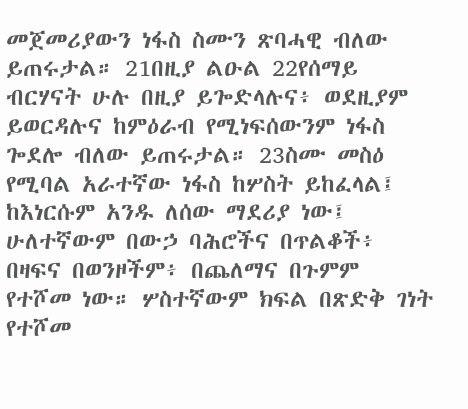መጀመሪያውን ነፋስ ስሙን ጽባሓዊ ብለው ይጠሩታል። 21በዚያ ልዑል 22የሰማይ ብርሃናት ሁሉ በዚያ ይጐድላሉና፥ ወደዚያም ይወርዳሉና ከምዕራብ የሚነፍሰውንም ነፋስ ጐደሎ ብለው ይጠሩታል። 23ስሙ መስዕ የሚባል አራተኛው ነፋስ ከሦስት ይከፈላል፤ ከእነርሱም አንዱ ለሰው ማደሪያ ነው፤ ሁለተኛውም በውኃ ባሕሮችና በጥልቆች፥ በዛፍና በወንዞችም፥ በጨለማና በጉምም የተሾመ ነው። ሦስተኛውም ክፍል በጽድቅ ገነት የተሾመ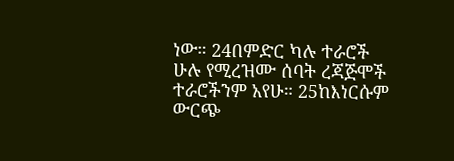ነው። 24በምድር ካሉ ተራሮች ሁሉ የሚረዝሙ ሰባት ረጃጅሞች ተራሮችንም አየሁ። 25ከእነርሱም ውርጭ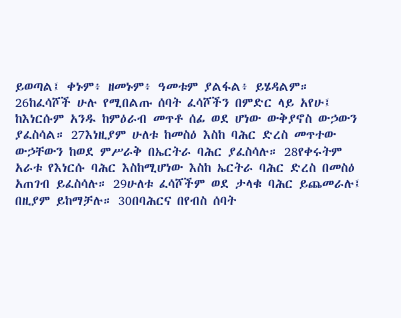ይወጣል፤ ቀኑም፥ ዘመኑም፥ ዓመቱም ያልፋል፥ ይሄዳልም። 26ከፈሳሾች ሁሉ የሚበልጡ ሰባት ፈሳሾችን በምድር ላይ አየሁ፤ ከእነርሱም አንዱ ከምዕራብ መጥቶ ሰፊ ወደ ሆነው ውቅያኖስ ውኃውን ያፈስሳል። 27እነዚያም ሁለቱ ከመስዕ እስከ ባሕር ድረስ መጥተው ውኃቸውን ከወደ ምሥራቅ በኤርትራ ባሕር ያፈስሳሉ። 28የቀሩትም አራቱ የእነርሱ ባሕር እስከሚሆነው እስከ ኤርትራ ባሕር ድረስ በመስዕ አጠገብ ይፈስሳሉ። 29ሁለቱ ፈሳሾችም ወደ ታላቁ ባሕር ይጨመራሉ፤ በዚያም ይከማቻሉ። 30በባሕርና በየብስ ሰባት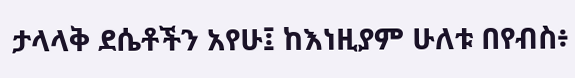ታላላቅ ደሴቶችን አየሁ፤ ከእነዚያም ሁለቱ በየብስ፥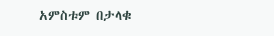አምስቱም በታላቁ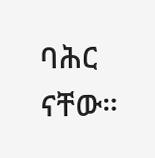ባሕር ናቸው።